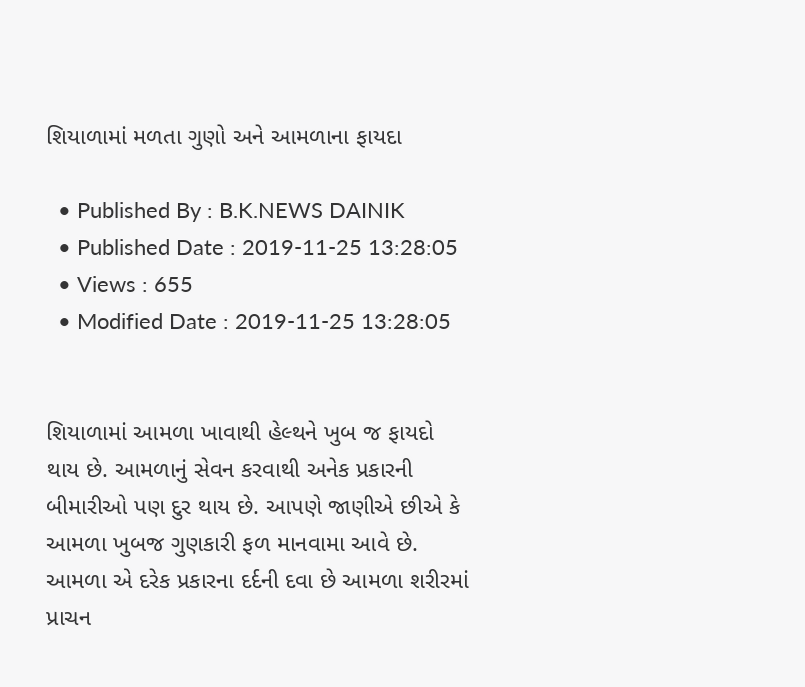શિયાળામાં મળતા ગુણો અને આમળાના ફાયદા

  • Published By : B.K.NEWS DAINIK
  • Published Date : 2019-11-25 13:28:05
  • Views : 655
  • Modified Date : 2019-11-25 13:28:05


શિયાળામાં આમળા ખાવાથી હેલ્થને ખુબ જ ફાયદો થાય છે. આમળાનું સેવન કરવાથી અનેક પ્રકારની બીમારીઓ પણ દુર થાય છે. આપણે જાણીએ છીએ કે આમળા ખુબજ ગુણકારી ફળ માનવામા આવે છે. આમળા એ દરેક પ્રકારના દર્દની દવા છે આમળા શરીરમાં પ્રાચન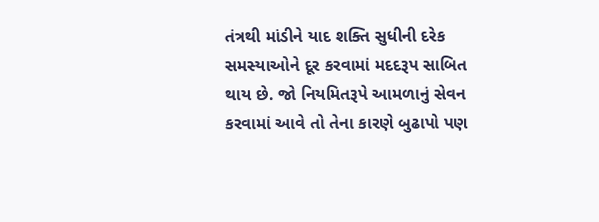તંત્રથી માંડીને યાદ શક્તિ સુધીની દરેક સમસ્યાઓને દૂર કરવામાં મદદરૂપ સાબિત થાય છે. જો નિયમિતરૂપે આમળાનું સેવન કરવામાં આવે તો તેના કારણે બુઢાપો પણ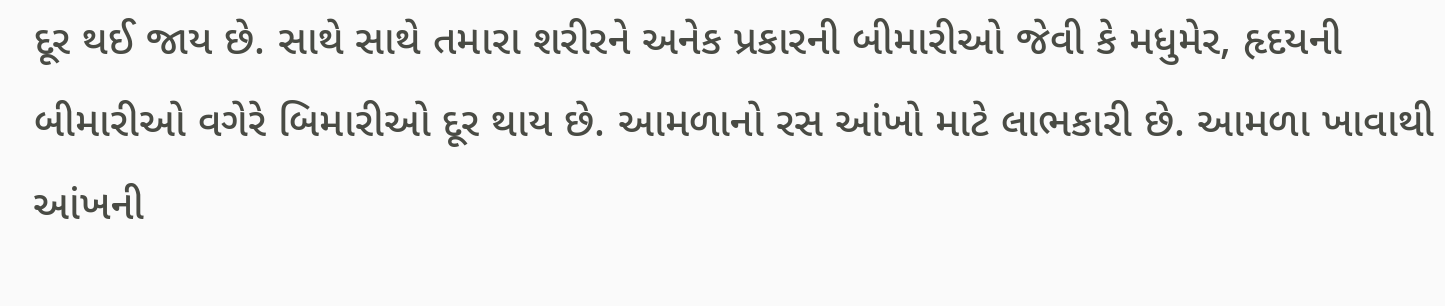દૂર થઈ જાય છે. સાથે સાથે તમારા શરીરને અનેક પ્રકારની બીમારીઓ જેવી કે મધુમેર, હૃદયની બીમારીઓ વગેરે બિમારીઓ દૂર થાય છે. આમળાનો રસ આંખો માટે લાભકારી છે. આમળા ખાવાથી આંખની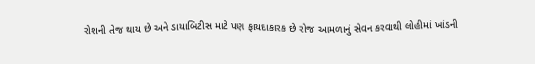રોશની તેજ થાય છે અને ડાયાબિટીસ માટે પણ ફાયદાકારક છે રોજ આમળાનું સેવન કરવાથી લોહીમાં ખાંડની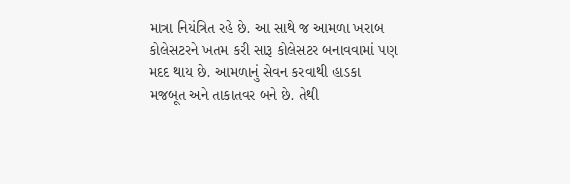માત્રા નિયંત્રિત રહે છે. આ સાથે જ આમળા ખરાબ કોલેસટરને ખતમ કરી સારૂ કોલેસટર બનાવવામાં પણ મદદ થાય છે. આમળાનું સેવન કરવાથી હાડકા મજબૂત અને તાકાતવર બને છે. તેથી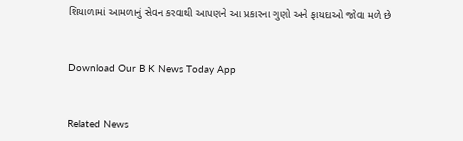શિયાળામાં આમળાનું સેવન કરવાથી આપણને આ પ્રકારના ગુણો અને ફાયદાઓ જોવા મળે છે



Download Our B K News Today App



Related News